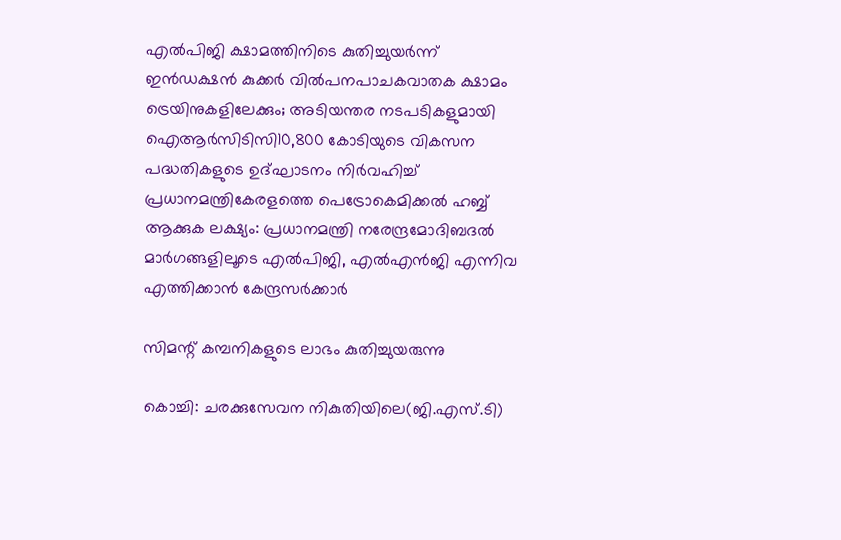എൽപിജി ക്ഷാമത്തിനിടെ കുതിച്ചുയർന്ന് ഇൻഡക്ഷൻ കുക്കർ വിൽപനപാചകവാതക ക്ഷാമം ട്രെയിനുകളിലേക്കും; അടിയന്തര നടപടികളുമായി ഐആർസിടിസി10,800 കോടിയുടെ വികസന പദ്ധതികളുടെ ഉദ്ഘാടനം നിർവഹിച്ച് പ്രധാനമന്ത്രികേരളത്തെ പെട്രോകെമിക്കൽ ഹബ്ബ് ആക്കുക ലക്ഷ്യം: പ്രധാനമന്ത്രി നരേന്ദ്രമോദിബദൽ മാർഗങ്ങളിലൂടെ എൽപിജി, എൽഎൻജി എന്നിവ എത്തിക്കാൻ കേന്ദ്രസർക്കാര്‍

സിമന്റ് കമ്പനികളുടെ ലാഭം കുതിച്ചുയരുന്നു

കൊച്ചി: ചരക്കുസേവന നികുതിയിലെ(ജി.എസ്.ടി)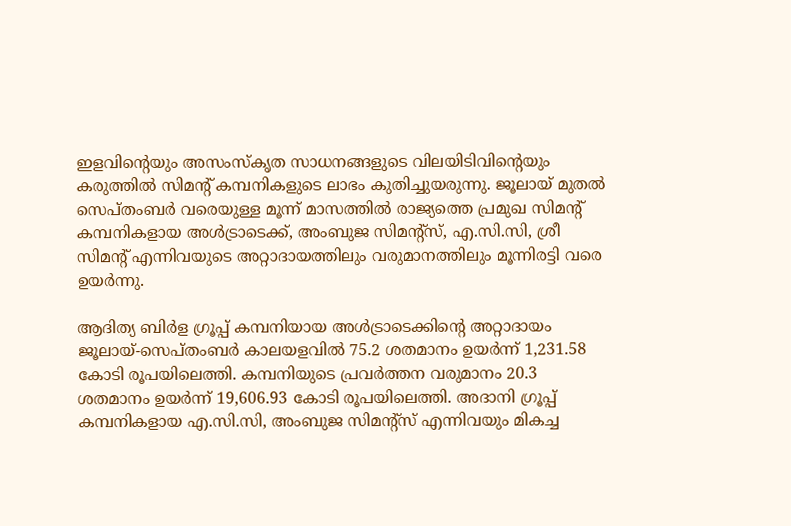ഇളവിന്റെയും അസംസ്‌കൃത സാധനങ്ങളുടെ വിലയിടിവിന്റെയും കരുത്തില്‍ സിമന്റ് കമ്പനികളുടെ ലാഭം കുതിച്ചുയരുന്നു. ജൂലായ് മുതല്‍ സെപ്തംബര്‍ വരെയുള്ള മൂന്ന് മാസത്തില്‍ രാജ്യത്തെ പ്രമുഖ സിമന്റ് കമ്പനികളായ അള്‍ട്രാടെക്ക്, അംബുജ സിമന്റ്‌സ്, എ.സി.സി, ശ്രീ സിമന്റ് എന്നിവയുടെ അറ്റാദായത്തിലും വരുമാനത്തിലും മൂന്നിരട്ടി വരെ ഉയര്‍ന്നു.

ആദിത്യ ബിര്‍ള ഗ്രൂപ്പ് കമ്പനിയായ അള്‍ട്രാടെക്കിന്റെ അറ്റാദായം ജൂലായ്-സെപ്തംബര്‍ കാലയളവില്‍ 75.2 ശതമാനം ഉയര്‍ന്ന് 1,231.58 കോടി രൂപയിലെത്തി. കമ്പനിയുടെ പ്രവര്‍ത്തന വരുമാനം 20.3 ശതമാനം ഉയര്‍ന്ന് 19,606.93 കോടി രൂപയിലെത്തി. അദാനി ഗ്രൂപ്പ് കമ്പനികളായ എ.സി.സി, അംബുജ സിമന്റ്സ് എന്നിവയും മികച്ച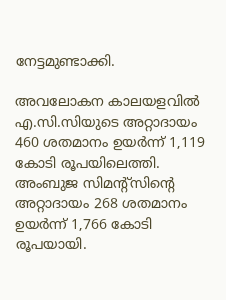നേട്ടമുണ്ടാക്കി.

അവലോകന കാലയളവില്‍ എ.സി.സിയുടെ അറ്റാദായം 460 ശതമാനം ഉയര്‍ന്ന് 1,119 കോടി രൂപയിലെത്തി. അംബുജ സിമന്റ്സിന്റെ അറ്റാദായം 268 ശതമാനം ഉയര്‍ന്ന് 1,766 കോടി രൂപയായി.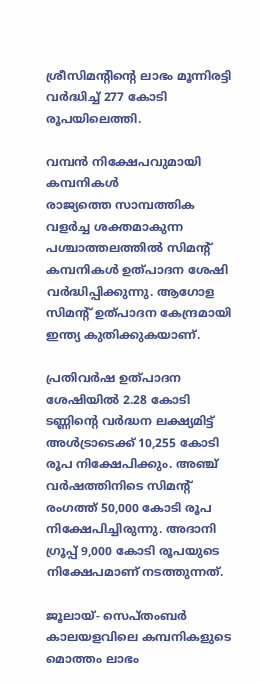ശ്രീസിമന്റിന്റെ ലാഭം മൂന്നിരട്ടി വര്‍ദ്ധിച്ച്‌ 277 കോടി രൂപയിലെത്തി.

വമ്പന്‍ നിക്ഷേപവുമായി കമ്പനികള്‍
രാജ്യത്തെ സാമ്പത്തിക വളര്‍ച്ച ശക്തമാകുന്ന പശ്ചാത്തലത്തില്‍ സിമന്റ് കമ്പനികള്‍ ഉത്പാദന ശേഷി വര്‍ദ്ധിപ്പിക്കുന്നു. ആഗോള സിമന്റ് ഉത്പാദന കേന്ദ്രമായി ഇന്ത്യ കുതിക്കുകയാണ്.

പ്രതിവര്‍ഷ ഉത്പാദന ശേഷിയില്‍ 2.28 കോടി ടണ്ണിന്റെ വര്‍ദ്ധന ലക്ഷ്യമിട്ട് അള്‍ട്രാടെക്ക് 10,255 കോടി രൂപ നിക്ഷേപിക്കും. അഞ്ച് വര്‍ഷത്തിനിടെ സിമന്റ് രംഗത്ത് 50,000 കോടി രൂപ നിക്ഷേപിച്ചിരുന്നു. അദാനി ഗ്രൂപ്പ് 9,000 കോടി രൂപയുടെ നിക്ഷേപമാണ് നടത്തുന്നത്.

ജൂലായ്- സെപ്തംബര്‍ കാലയളവിലെ കമ്പനികളുടെ മൊത്തം ലാഭം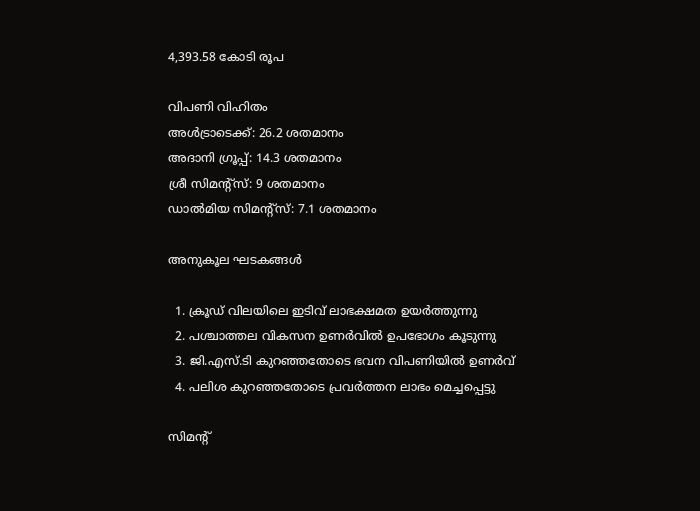4,393.58 കോടി രൂപ

വിപണി വിഹിതം
അള്‍ട്രാടെക്ക്: 26.2 ശതമാനം
അദാനി ഗ്രൂപ്പ്: 14.3 ശതമാനം
ശ്രീ സിമന്റ്സ്: 9 ശതമാനം
ഡാല്‍മിയ സിമന്റ്സ്: 7.1 ശതമാനം

അനുകൂല ഘടകങ്ങള്‍

  1. ക്രൂഡ് വിലയിലെ ഇടിവ് ലാഭക്ഷമത ഉയര്‍ത്തുന്നു
  2. പശ്ചാത്തല വികസന ഉണര്‍വില്‍ ഉപഭോഗം കൂടുന്നു
  3. ജി.എസ്.ടി കുറഞ്ഞതോടെ ഭവന വിപണിയില്‍ ഉണര്‍വ്
  4. പലിശ കുറഞ്ഞതോടെ പ്രവര്‍ത്തന ലാഭം മെച്ചപ്പെട്ടു

സിമന്റ്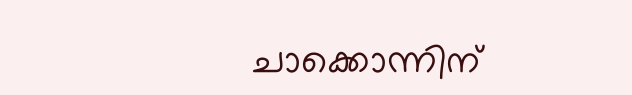ചാക്കൊന്നിന്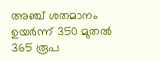അഞ്ച് ശതമാനം ഉയര്‍ന്ന് 350 മുതല്‍ 365 രൂപ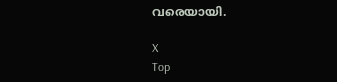വരെയായി.

X
Top